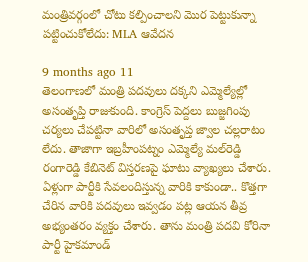మంత్రివర్గంలో చోటు కల్పించాలని మొర పెట్టుకున్నా పట్టించుకోలేదు: MLA ఆవేదన

9 months ago 11
తెలంగాణలో మంత్రి పదవులు దక్కని ఎమ్మెల్యేల్లో అసంతృప్తి రాజుకుంది. కాంగ్రెస్ పెద్దలు బుజ్జగింపు చర్యలు చేపట్టినా వారిలో అసంతృప్త జ్వాల చల్లరాటం లేదు. తాజాగా ఇబ్రహీంపట్నం ఎమ్మెల్యే మల్‌రెడ్డి రంగారెడ్డి కేబినెట్ విస్తరణపై ఘాటు వ్యాఖ్యలు చేశారు. ఏళ్లుగా పార్టీకి సేవలందిస్తున్న వారికి కాకుండా.. కొత్తగా చేరిన వారికి పదవులు ఇవ్వడం పట్ల ఆయన తీవ్ర అభ్యంతరం వ్యక్తం చేశారు. తాను మంత్రి పదవి కోరినా పార్టీ హైకమాండ్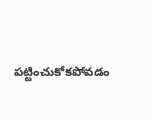పట్టించుకోకపోవడం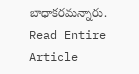బాధాకరమన్నారు.
Read Entire Article